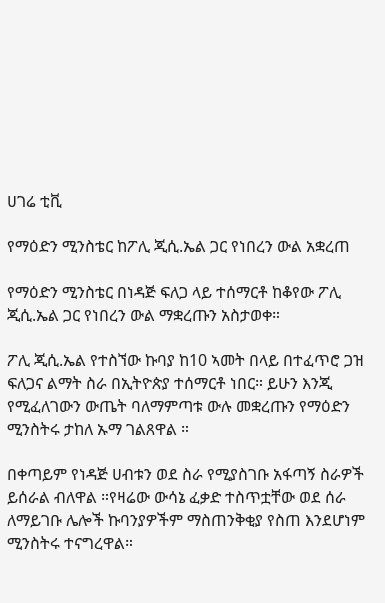ሀገሬ ቲቪ

የማዕድን ሚንስቴር ከፖሊ ጂሲ.ኤል ጋር የነበረን ውል አቋረጠ

የማዕድን ሚንስቴር በነዳጅ ፍለጋ ላይ ተሰማርቶ ከቆየው ፖሊ ጂሲ.ኤል ጋር የነበረን ውል ማቋረጡን አስታወቀ።

ፖሊ ጂሲ.ኤል የተስኘው ኩባያ ከ10 ኣመት በላይ በተፈጥሮ ጋዝ ፍለጋና ልማት ስራ በኢትዮጵያ ተሰማርቶ ነበር። ይሁን እንጂ የሚፈለገውን ውጤት ባለማምጣቱ ውሉ መቋረጡን የማዕድን ሚንስትሩ ታከለ ኡማ ገልጸዋል ።

በቀጣይም የነዳጅ ሀብቱን ወደ ስራ የሚያስገቡ አፋጣኝ ስራዎች ይሰራል ብለዋል ።የዛሬው ውሳኔ ፈቃድ ተስጥቷቸው ወደ ሰራ ለማይገቡ ሌሎች ኩባንያዎችም ማስጠንቅቂያ የስጠ እንደሆነም ሚንስትሩ ተናግረዋል።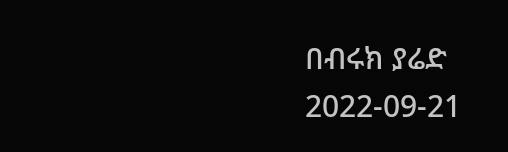በብሩክ ያሬድ
2022-09-21